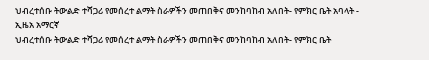ህብረተሰቡ ትውልድ ተሻጋሪ የመሰረተ ልማት ስራዎችን መጠበቅና መንከባከብ አለበት- የምክር ቤት አባላት - ኢዜአ አማርኛ
ህብረተሰቡ ትውልድ ተሻጋሪ የመሰረተ ልማት ስራዎችን መጠበቅና መንከባከብ አለበት- የምክር ቤት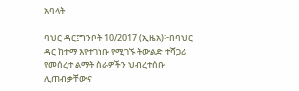አባላት

ባህር ዳር፤ግንቦት 10/2017 (ኢዜአ)፦በባህር ዳር ከተማ እየተገነቡ የሚገኙ ትውልድ ተሻጋሪ የመሰረተ ልማት ስራዎችን ህብረተሰቡ ሊጠብቃቸውና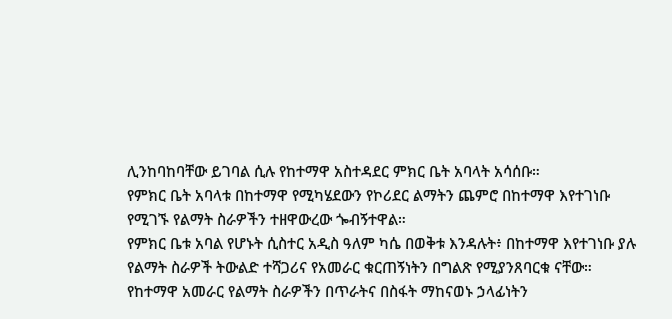ሊንከባከባቸው ይገባል ሲሉ የከተማዋ አስተዳደር ምክር ቤት አባላት አሳሰቡ።
የምክር ቤት አባላቱ በከተማዋ የሚካሄደውን የኮሪደር ልማትን ጨምሮ በከተማዋ እየተገነቡ የሚገኙ የልማት ስራዎችን ተዘዋውረው ጐብኝተዋል።
የምክር ቤቱ አባል የሆኑት ሲስተር አዲስ ዓለም ካሴ በወቅቱ እንዳሉት፥ በከተማዋ እየተገነቡ ያሉ የልማት ስራዎች ትውልድ ተሻጋሪና የአመራር ቁርጠኝነትን በግልጽ የሚያንጸባርቁ ናቸው።
የከተማዋ አመራር የልማት ስራዎችን በጥራትና በስፋት ማከናወኑ ኃላፊነትን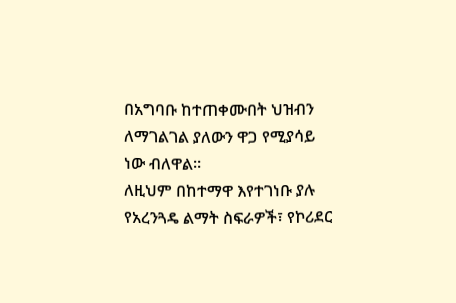በአግባቡ ከተጠቀሙበት ህዝብን ለማገልገል ያለውን ዋጋ የሚያሳይ ነው ብለዋል።
ለዚህም በከተማዋ እየተገነቡ ያሉ የአረንጓዴ ልማት ስፍራዎች፣ የኮሪደር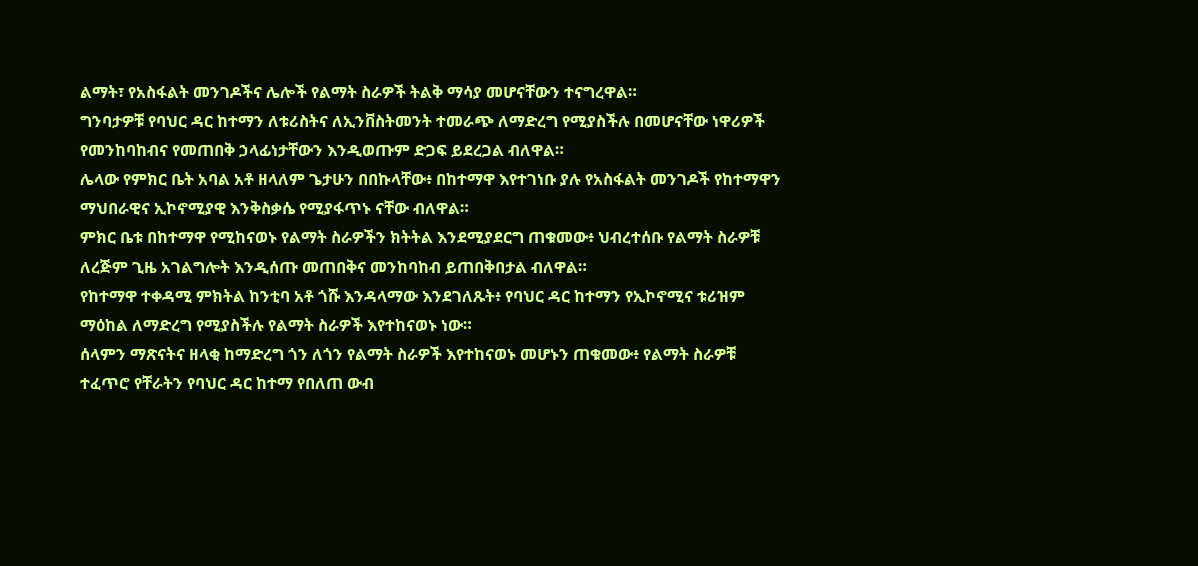ልማት፣ የአስፋልት መንገዶችና ሌሎች የልማት ስራዎች ትልቅ ማሳያ መሆናቸውን ተናግረዋል።
ግንባታዎቹ የባህር ዳር ከተማን ለቱሪስትና ለኢንቨስትመንት ተመራጭ ለማድረግ የሚያስችሉ በመሆናቸው ነዋሪዎች የመንከባከብና የመጠበቅ ኃላፊነታቸውን እንዲወጡም ድጋፍ ይደረጋል ብለዋል።
ሌላው የምክር ቤት አባል አቶ ዘላለም ጌታሁን በበኩላቸው፥ በከተማዋ እየተገነቡ ያሉ የአስፋልት መንገዶች የከተማዋን ማህበራዊና ኢኮኖሚያዊ እንቅስቃሴ የሚያፋጥኑ ናቸው ብለዋል።
ምክር ቤቱ በከተማዋ የሚከናወኑ የልማት ስራዎችን ክትትል እንደሚያደርግ ጠቁመው፥ ህብረተሰቡ የልማት ስራዎቹ ለረጅም ጊዜ አገልግሎት እንዲሰጡ መጠበቅና መንከባከብ ይጠበቅበታል ብለዋል።
የከተማዋ ተቀዳሚ ምክትል ከንቲባ አቶ ጎሹ እንዳላማው እንደገለጹት፥ የባህር ዳር ከተማን የኢኮኖሚና ቱሪዝም ማዕከል ለማድረግ የሚያስችሉ የልማት ስራዎች እየተከናወኑ ነው።
ሰላምን ማጽናትና ዘላቂ ከማድረግ ጎን ለጎን የልማት ስራዎች እየተከናወኑ መሆኑን ጠቁመው፥ የልማት ስራዎቹ ተፈጥሮ የቸራትን የባህር ዳር ከተማ የበለጠ ውብ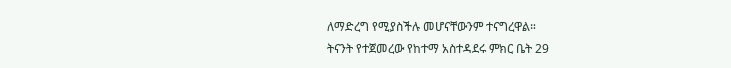ለማድረግ የሚያስችሉ መሆናቸውንም ተናግረዋል።
ትናንት የተጀመረው የከተማ አስተዳደሩ ምክር ቤት 29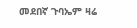መደበኛ ጉባኤም ዛሬ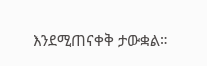እንደሚጠናቀቅ ታውቋል።